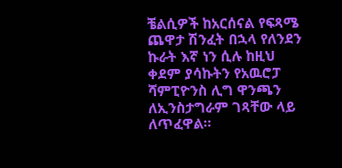ቼልሲዎች ከአርሰናል የፍጻሜ ጨዋታ ሽንፈት በኋላ የለንደን ኩራት እኛ ነን ሲሉ ከዚህ ቀደም ያሳኩትን የአዉሮፓ ሻምፒዮንስ ሊግ ዋንጫን ለኢንስታግራም ገጻቸው ላይ ለጥፈዋል።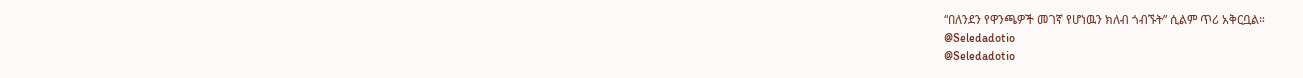“በለንደን የዋንጫዎች መገኛ የሆነዉን ክለብ ጎብኙት” ሲልም ጥሪ አቅርቧል።
@Seledadotio
@Seledadotio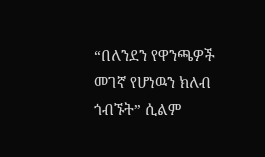“በለንደን የዋንጫዎች መገኛ የሆነዉን ክለብ ጎብኙት” ሲልም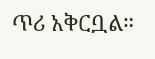ጥሪ አቅርቧል።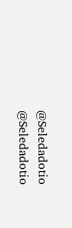@Seledadotio
@Seledadotio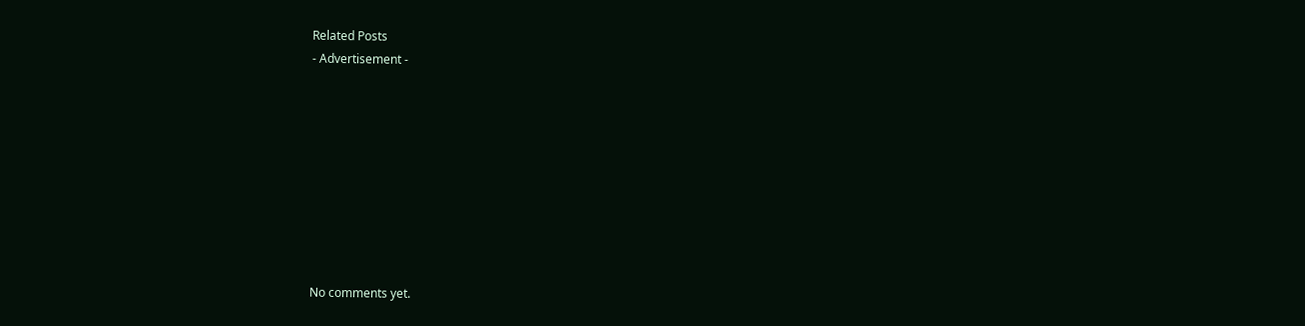Related Posts
- Advertisement -









No comments yet.